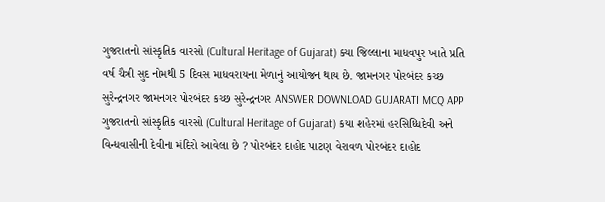ગુજરાતનો સાંસ્કૃતિક વારસો (Cultural Heritage of Gujarat) ક્યા જિલ્લાના માધવપુર ખાતે પ્રતિ વર્ષ ચૈત્રી સુદ નોમથી 5 દિવસ માધવરાયના મેળાનું આયોજન થાય છે. જામનગર પોરબંદર કચ્છ સુરેન્દ્રનગર જામનગર પોરબંદર કચ્છ સુરેન્દ્રનગર ANSWER DOWNLOAD GUJARATI MCQ APP
ગુજરાતનો સાંસ્કૃતિક વારસો (Cultural Heritage of Gujarat) કયા શહેરમાં હરસિધ્ધિદેવી અને વિન્ધવાસીની દેવીના મંદિરો આવેલા છે ? પોરબંદર દાહોદ પાટણ વેરાવળ પોરબંદર દાહોદ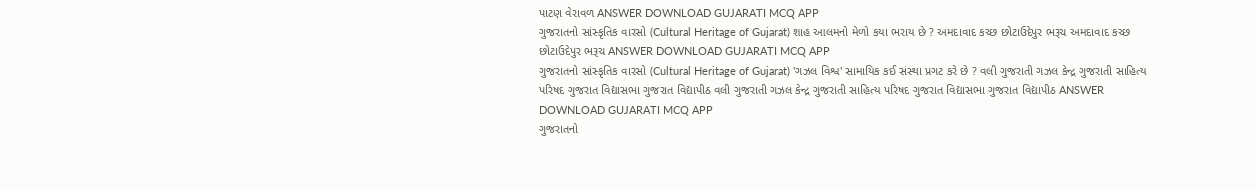પાટણ વેરાવળ ANSWER DOWNLOAD GUJARATI MCQ APP
ગુજરાતનો સાંસ્કૃતિક વારસો (Cultural Heritage of Gujarat) શાહ આલમનો મેળો કયા ભરાય છે ? અમદાવાદ કચ્છ છોટાઉદેપુર ભરૂચ અમદાવાદ કચ્છ છોટાઉદેપુર ભરૂચ ANSWER DOWNLOAD GUJARATI MCQ APP
ગુજરાતનો સાંસ્કૃતિક વારસો (Cultural Heritage of Gujarat) 'ગઝલ વિશ્વ' સામાયિક કઈ સંસ્થા પ્રગટ કરે છે ? વલી ગુજરાતી ગઝલ કેન્દ્ર ગુજરાતી સાહિત્ય પરિષદ ગુજરાત વિદ્યાસભા ગુજરાત વિદ્યાપીઠ વલી ગુજરાતી ગઝલ કેન્દ્ર ગુજરાતી સાહિત્ય પરિષદ ગુજરાત વિદ્યાસભા ગુજરાત વિદ્યાપીઠ ANSWER DOWNLOAD GUJARATI MCQ APP
ગુજરાતનો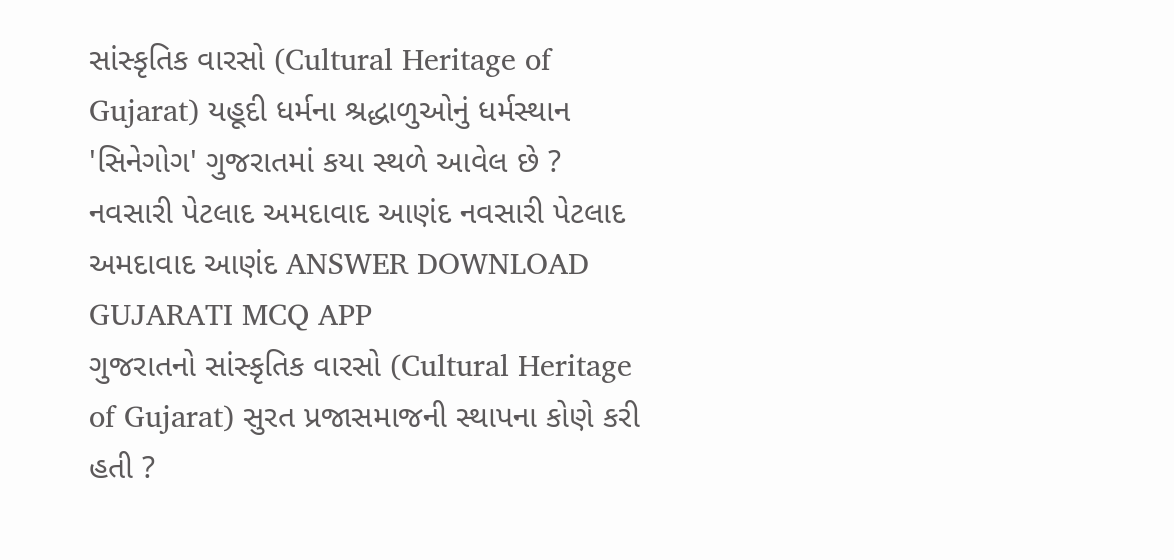સાંસ્કૃતિક વારસો (Cultural Heritage of Gujarat) યહૂદી ધર્મના શ્રદ્ધાળુઓનું ધર્મસ્થાન 'સિનેગોગ' ગુજરાતમાં કયા સ્થળે આવેલ છે ? નવસારી પેટલાદ અમદાવાદ આણંદ નવસારી પેટલાદ અમદાવાદ આણંદ ANSWER DOWNLOAD GUJARATI MCQ APP
ગુજરાતનો સાંસ્કૃતિક વારસો (Cultural Heritage of Gujarat) સુરત પ્રજાસમાજની સ્થાપના કોણે કરી હતી ?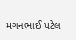મગનભાઈ પટેલ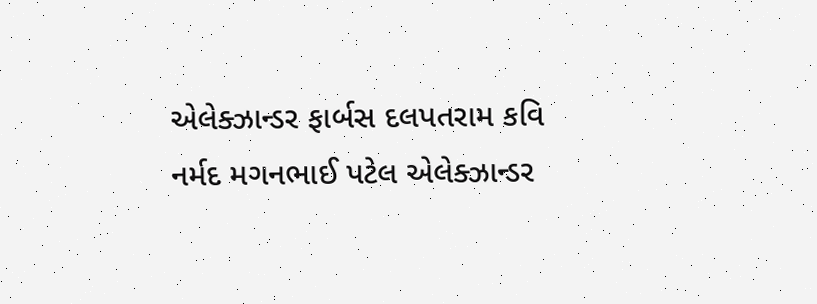એલેક્ઝાન્ડર ફાર્બસ દલપતરામ કવિ નર્મદ મગનભાઈ પટેલ એલેક્ઝાન્ડર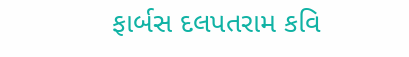ફાર્બસ દલપતરામ કવિ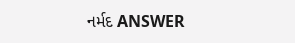નર્મદ ANSWER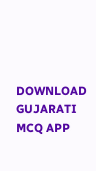DOWNLOAD GUJARATI MCQ APP